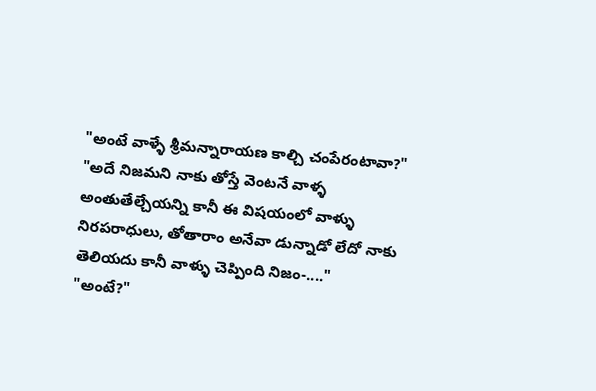"అంటే వాళ్ళే శ్రీమన్నారాయణ కాల్చి చంపేరంటావా?"
"అదే నిజమని నాకు తోస్తే వెంటనే వాళ్ళ అంతుతేల్చేయన్ని కానీ ఈ విషయంలో వాళ్ళు నిరపరాధులు, తోతారాం అనేవా డున్నాడో లేదో నాకు తెలియదు కానీ వాళ్ళు చెప్పింది నిజం-...."
"అంటే?"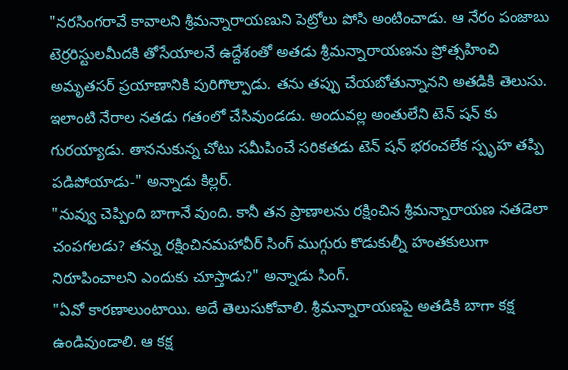"నరసింగరావే కావాలని శ్రీమన్నారాయణుని పెట్రోలు పోసి అంటించాడు. ఆ నేరం పంజాబు టెర్రరిస్టులమీదకి తోసేయాలనే ఉద్దేశంతో అతడు శ్రీమన్నారాయణను ప్రోత్సహించి అమృతసర్ ప్రయాణానికి పురిగొల్పాడు. తను తప్పు చేయబోతున్నానని అతడికి తెలుసు. ఇలాంటి నేరాల నతడు గతంలో చేసివుండడు. అందువల్ల అంతులేని టెన్ షన్ కు గురయ్యాడు. తాననుకున్న చోటు సమీపించే సరికతడు టెన్ షన్ భరంచలేక స్పృహ తప్పి పడిపోయాడు-" అన్నాడు కిల్లర్.
"నువ్వు చెప్పింది బాగానే వుంది. కానీ తన ప్రాణాలను రక్షించిన శ్రీమన్నారాయణ నతడెలా చంపగలడు? తన్ను రక్షించినమహావీర్ సింగ్ ముగ్గురు కొడుకుల్నీ హంతకులుగా నిరూపించాలని ఎందుకు చూస్తాడు?" అన్నాడు సింగ్.
"ఏవో కారణాలుంటాయి. అదే తెలుసుకోవాలి. శ్రీమన్నారాయణపై అతడికి బాగా కక్ష ఉండివుండాలి. ఆ కక్ష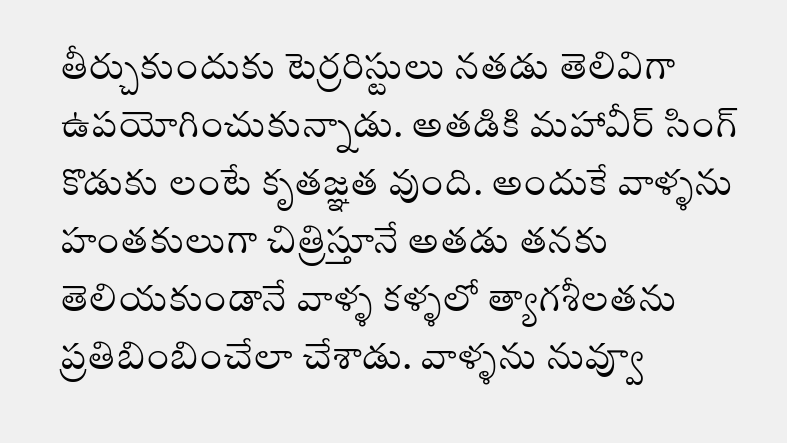తీర్చుకుందుకు టెర్రరిస్టులు నతడు తెలివిగా ఉపయోగించుకున్నాడు. అతడికి మహావీర్ సింగ్ కొడుకు లంటే కృతజ్ఞత వుంది. అందుకే వాళ్ళను హంతకులుగా చిత్రిస్తూనే అతడు తనకు తెలియకుండానే వాళ్ళ కళ్ళలో త్యాగశీలతను ప్రతిబింబించేలా చేశాడు. వాళ్ళను నువ్వూ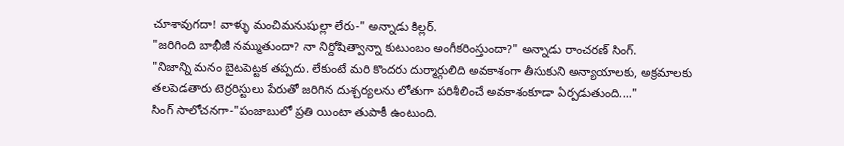చూశావుగదా! వాళ్ళు మంచిమనుషుల్లా లేరు-" అన్నాడు కిల్లర్.
"జరిగింది బాభీజీ నమ్ముతుందా? నా నిర్దోషిత్వాన్నా కుటుంబం అంగీకరింస్తుందా?" అన్నాడు రాంచరణ్ సింగ్.
"నిజాన్ని మనం బైటపెట్టక తప్పదు. లేకుంటే మరి కొందరు దుర్మార్గులిది అవకాశంగా తీసుకుని అన్యాయాలకు, అక్రమాలకు తలపెడతారు టెర్రరిస్టులు పేరుతో జరిగిన దుశ్చర్యలను లోతుగా పరిశీలించే అవకాశంకూడా ఏర్పడుతుంది...."
సింగ్ సాలోచనగా-"పంజాబులో ప్రతి యింటా తుపాకీ ఉంటుంది.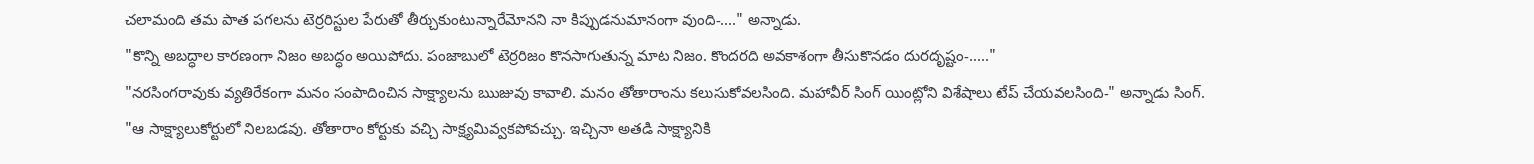చలామంది తమ పాత పగలను టెర్రరిస్టుల పేరుతో తీర్చుకుంటున్నారేమోనని నా కిప్పుడనుమానంగా వుంది-...." అన్నాడు.
"కొన్ని అబద్ధాల కారణంగా నిజం అబద్ధం అయిపోదు. పంజాబులో టెర్రరిజం కొనసాగుతున్న మాట నిజం. కొందరది అవకాశంగా తీసుకొనడం దురదృష్టం-....."
"నరసింగరావుకు వ్యతిరేకంగా మనం సంపాదించిన సాక్ష్యాలను ఋజువు కావాలి. మనం తోతారాంను కలుసుకోవలసింది. మహావీర్ సింగ్ యింట్లోని విశేషాలు టేప్ చేయవలసింది-" అన్నాడు సింగ్.
"ఆ సాక్ష్యాలుకోర్టులో నిలబడవు. తోతారాం కోర్టుకు వచ్చి సాక్ష్యమివ్వకపోవచ్చు. ఇచ్చినా అతడి సాక్ష్యానికి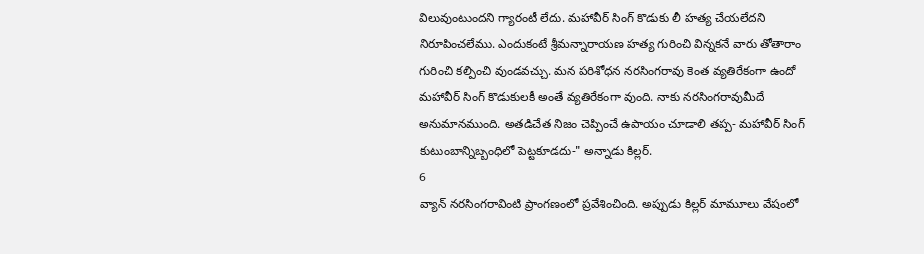విలువుంటుందని గ్యారంటీ లేదు. మహావీర్ సింగ్ కొడుకు లీ హత్య చేయలేదని నిరూపించలేము. ఎందుకంటే శ్రీమన్నారాయణ హత్య గురించి విన్నకనే వారు తోతారాం గురించి కల్పించి వుండవచ్చు. మన పరిశోధన నరసింగరావు కెంత వ్యతిరేకంగా ఉందో మహావీర్ సింగ్ కొడుకులకీ అంతే వ్యతిరేకంగా వుంది. నాకు నరసింగరావుమీదే అనుమానముంది. అతడిచేత నిజం చెప్పించే ఉపాయం చూడాలి తప్ప- మహావీర్ సింగ్ కుటుంబాన్నిబ్బంధిలో పెట్టకూడదు-" అన్నాడు కిల్లర్.
6
వ్యాన్ నరసింగరావింటి ప్రాంగణంలో ప్రవేశించింది. అప్పుడు కిల్లర్ మామూలు వేషంలో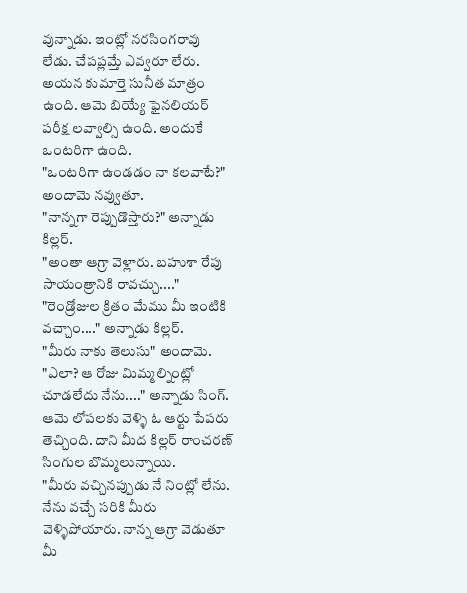వున్నాడు. ఇంట్లో నరసింగరావు లేడు. చేపప్లమ్తే ఎవ్వరూ లేరు. అయన కుమార్తె సునీత మాత్రం ఉంది. ఆమె బియ్యే ఫైనలియర్ పరీక్ష లవ్వాల్సి ఉంది. అందుకే ఒంటరిగా ఉంది.
"ఒంటరిగా ఉండడం నా కలవాటే?" అందామె నవ్వుతూ.
"నాన్నగా రెప్పుడొస్తారు?" అన్నాడు కిల్లర్.
"అంతా ఆగ్రా వెళ్లారు. బహుశా రేపు సాయంత్రానికి రావచ్చు...."
"రెండ్రోజుల క్రితం మేము మీ ఇంటికి వచ్చాం...." అన్నాడు కిల్లర్.
"మీరు నాకు తెలుసు" అందామె.
"ఎలా? ఆ రోజు మిమ్మల్నింట్లో చూడలేదు నేను...." అన్నాడు సింగ్.
ఆమె లోపలకు వెళ్ళి ఓ ఆర్టు పేపరు తెచ్చింది. దాని మీద కిల్లర్ రాంచరణ్ సింగుల బొమ్మలున్నాయి.
"మీరు వచ్చినప్పుడు నే నింట్లో లేను. నేను వచ్చే సరికి మీరు వెళ్ళిపోయారు. నాన్న ఆగ్రా వెడుతూ మీ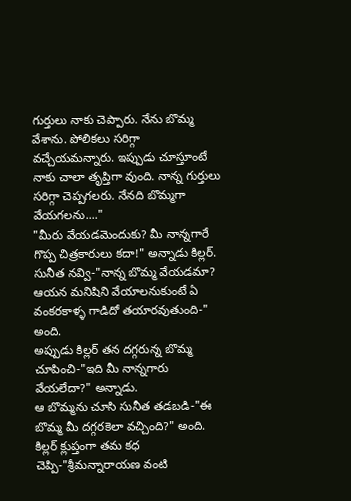గుర్తులు నాకు చెప్పారు. నేను బొమ్మ వేశాను. పోలికలు సరిగ్గా వచ్చేయమన్నారు. ఇప్పుడు చూస్తూంటే నాకు చాలా తృప్తిగా వుంది. నాన్న గుర్తులు సరిగ్గా చెప్పగలరు. నేనది బొమ్మగా వేయగలను...."
"మీరు వేయడమెందుకు? మీ నాన్నగారే గొప్ప చిత్రకారులు కదా!" అన్నాడు కిల్లర్.
సునీత నవ్వి-"నాన్న బొమ్మ వేయడమా? ఆయన మనిషిని వేయాలనుకుంటే ఏ వంకరకాళ్ళ గాడిదో తయారవుతుంది-" అంది.
అప్పుడు కిల్లర్ తన దగ్గరున్న బొమ్మ చూపించి-"ఇది మీ నాన్నగారు వేయలేదా?" అన్నాడు.
ఆ బొమ్మను చూసి సునీత తడబడి-"ఈ బొమ్మ మీ దగ్గరకెలా వచ్చింది?" అంది.
కిల్లర్ క్లుప్తంగా తమ కధ చెప్పి-"శ్రీమన్నారాయణ వంటి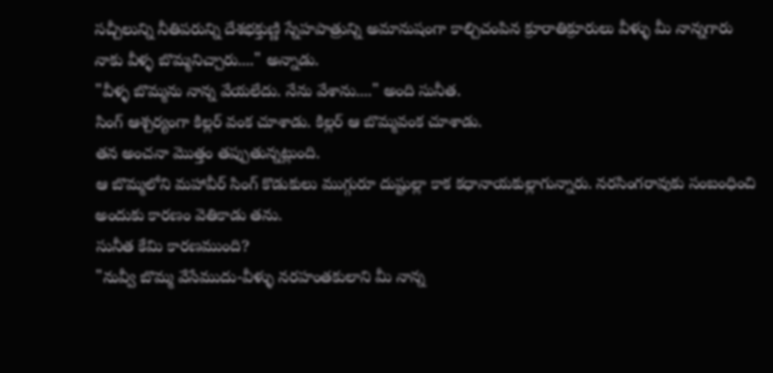సచ్చీలున్ని నీతిపరున్ని దేశభక్తుణ్ణి స్నేహపాత్రున్ని అమానుషంగా కాల్చిచంపిన క్రూరాతిక్రూరులు వీళ్ళు మీ నాన్నగారు నాకు వీళ్ళ బొమ్మనిచ్చారు...." అన్నాడు.
"వీళ్ళ బొమ్మను నాన్న వేయలేదు. నేను వేశాను...." అంది సునీత.
సింగ్ ఆశ్చర్యంగా కిల్లర్ వంక చూశాడు. కిల్లర్ ఆ బొమ్మవంక చూశాడు.
తన అంచనా మొత్తం తప్పుతున్నట్లుంది.
ఆ బొమ్మలోని మహావీర్ సింగ్ కొడుకులు ముగ్గురూ దుష్టుల్లా కాక కధానాయకుల్లాగున్నారు. నరసింగరావుకు సంబంధించి అందుకు కారణం వెతికాడు తను.
సునీత కేమి కారణముంది?
"నువ్వీ బొమ్మ వేసేముదు-వీళ్ళు నరహంతకులాని మీ నాన్న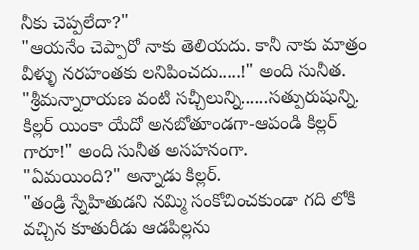నీకు చెప్పలేదా?"
"ఆయనేం చెప్పారో నాకు తెలియదు. కానీ నాకు మాత్రం వీళ్ళు నరహంతకు లనిపించదు.....!" అంది సునీత.
"శ్రీమన్నారాయణ వంటి సచ్చీలున్ని......సత్పురుషున్ని.
కిల్లర్ యింకా యేదో అనబోతూండగా-ఆపండి కిల్లర్ గారూ!" అంది సునీత అసహనంగా.
"ఏమయింది?" అన్నాడు కిల్లర్.
"తండ్రి స్నేహితుడని నమ్మి సంకోచించకుండా గది లోకి వచ్చిన కూతురీడు ఆడపిల్లను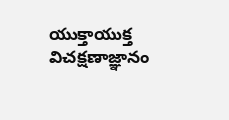యుక్తాయుక్త విచక్షణాజ్ఞానం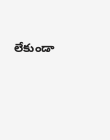లేకుండా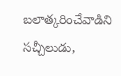బలాత్కరించేవాడిని సచ్చీలుడు,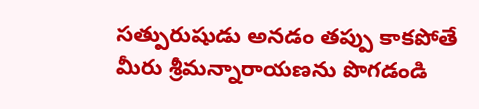సత్పురుషుడు అనడం తప్పు కాకపోతే మీరు శ్రీమన్నారాయణను పొగడండి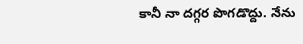కానీ నా దగ్గర పొగడొద్దు. నేను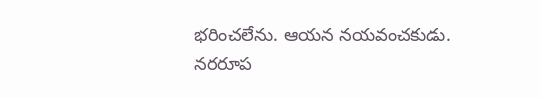భరించలేను. ఆయన నయవంచకుడు. నరరూప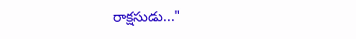రాక్షసుడు..."